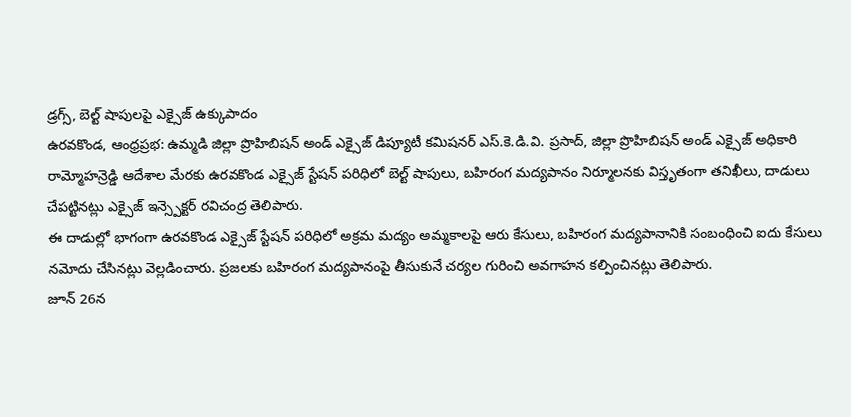డ్రగ్స్, బెల్ట్ షాపులపై ఎక్సైజ్ ఉక్కుపాదం
ఉరవకొండ, ఆంధ్రప్రభ: ఉమ్మడి జిల్లా ప్రొహిబిషన్ అండ్ ఎక్సైజ్ డిప్యూటీ కమిషనర్ ఎస్.కె.డి.వి. ప్రసాద్, జిల్లా ప్రొహిబిషన్ అండ్ ఎక్సైజ్ అధికారి రామ్మోహన్రెడ్డి ఆదేశాల మేరకు ఉరవకొండ ఎక్సైజ్ స్టేషన్ పరిధిలో బెల్ట్ షాపులు, బహిరంగ మద్యపానం నిర్మూలనకు విస్తృతంగా తనిఖీలు, దాడులు చేపట్టినట్లు ఎక్సైజ్ ఇన్స్పెక్టర్ రవిచంద్ర తెలిపారు.
ఈ దాడుల్లో భాగంగా ఉరవకొండ ఎక్సైజ్ స్టేషన్ పరిధిలో అక్రమ మద్యం అమ్మకాలపై ఆరు కేసులు, బహిరంగ మద్యపానానికి సంబంధించి ఐదు కేసులు నమోదు చేసినట్లు వెల్లడించారు. ప్రజలకు బహిరంగ మద్యపానంపై తీసుకునే చర్యల గురించి అవగాహన కల్పించినట్లు తెలిపారు.
జూన్ 26న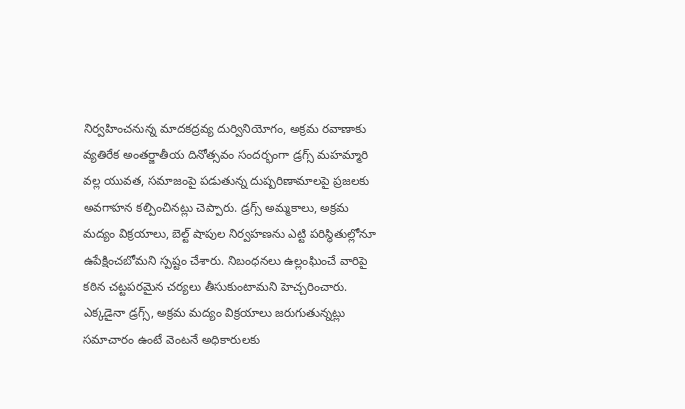నిర్వహించనున్న మాదకద్రవ్య దుర్వినియోగం, అక్రమ రవాణాకు వ్యతిరేక అంతర్జాతీయ దినోత్సవం సందర్భంగా డ్రగ్స్ మహమ్మారి వల్ల యువత, సమాజంపై పడుతున్న దుష్పరిణామాలపై ప్రజలకు అవగాహన కల్పించినట్లు చెప్పారు. డ్రగ్స్ అమ్మకాలు, అక్రమ మద్యం విక్రయాలు, బెల్ట్ షాపుల నిర్వహణను ఎట్టి పరిస్థితుల్లోనూ ఉపేక్షించబోమని స్పష్టం చేశారు. నిబంధనలు ఉల్లంఘించే వారిపై కఠిన చట్టపరమైన చర్యలు తీసుకుంటామని హెచ్చరించారు.
ఎక్కడైనా డ్రగ్స్, అక్రమ మద్యం విక్రయాలు జరుగుతున్నట్లు సమాచారం ఉంటే వెంటనే అధికారులకు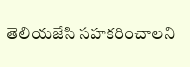తెలియజేసి సహకరించాలని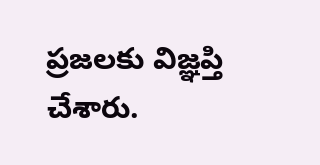ప్రజలకు విజ్ఞప్తి చేశారు.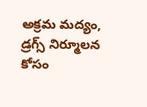అక్రమ మద్యం, డ్రగ్స్ నిర్మూలన కోసం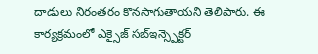దాడులు నిరంతరం కొనసాగుతాయని తెలిపారు. ఈ కార్యక్రమంలో ఎక్సైజ్ సబ్ఇన్స్పెక్టర్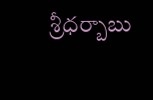శ్రీధర్బాబు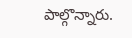పాల్గొన్నారు.